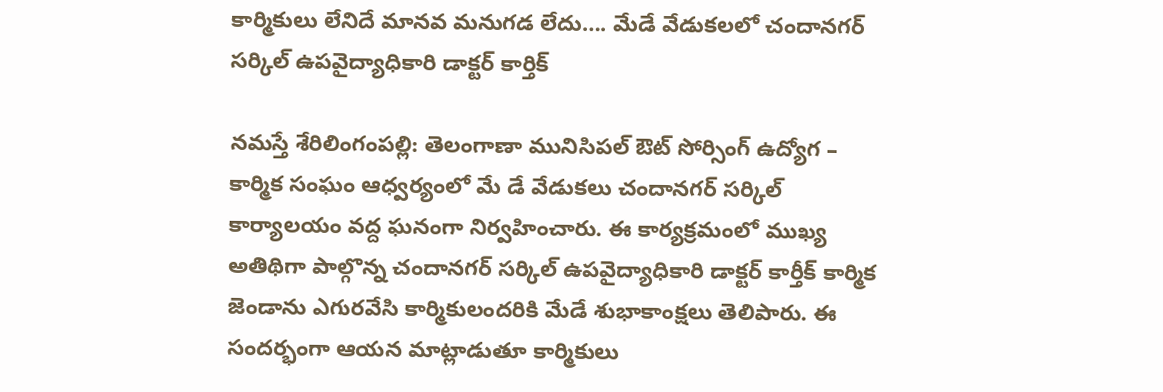కార్మికులు లేనిదే మాన‌వ మ‌నుగ‌డ లేదు…. మేడే వేడుక‌ల‌లో చందాన‌గ‌ర్ స‌ర్కిల్ ఉప‌వైద్యాధికారి డాక్ట‌ర్ కార్తిక్‌

నమ‌స్తే శేరిలింగంప‌ల్లి: తెలంగాణా మునిసిపల్ ఔట్ సోర్సింగ్ ఉద్యోగ – కార్మిక సంఘం ఆధ్వర్యంలో మే డే వేడుకలు చందానగర్ సర్కిల్ కార్యాల‌యం వ‌ద్ద ఘనంగా నిర్వహించారు. ఈ కార్యక్రమంలో ముఖ్య అతిథిగా పాల్గొన్న చందానగర్ సర్కిల్ ఉప‌వైద్యాధికారి డాక్టర్ కార్తీక్ కార్మిక జెండాను ఎగుర‌వేసి కార్మికులంద‌రికి మేడే శుభాకాంక్ష‌లు తెలిపారు. ఈ సంద‌ర్భంగా ఆయ‌న మాట్లాడుతూ కార్మికులు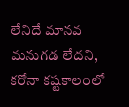లేనిదే మాన‌వ మ‌నుగ‌డ లేద‌ని, క‌రోనా క‌ష్ట‌కాలంలో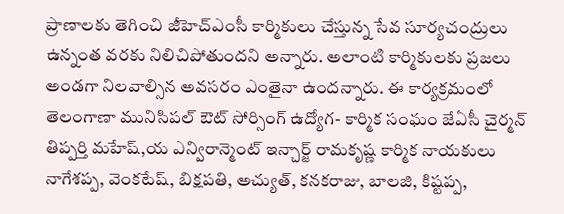ప్రాణాల‌కు తెగించి జీహెచ్ఎంసీ కార్మికులు చేస్తున్న సేవ సూర్య‌చంద్రులు ఉన్నంత వ‌ర‌కు నిలిచిపోతుంద‌ని అన్నారు. అలాంటి కార్మికుల‌కు ప్ర‌జ‌లు అండ‌గా నిల‌వాల్సిన అవ‌సరం ఎంతైనా ఉంద‌న్నారు. ఈ కార్య‌క్ర‌మంలో తెలంగాణా మునిసిపల్ ఔట్ సోర్సింగ్ ఉద్యోగ- కార్మిక సంఘం జేఏసీ చైర్మన్ తిప్పర్తి మహేష్,య ఎన్విరాన్మెంట్ ఇన్చార్జ్‌ రామకృష్ణ కార్మిక నాయ‌కులు నాగేశప్ప, వెంకటేష్, బిక్షపతి, అచ్యుత్, కనకరాజు, బాలజి, కిష్టప్ప,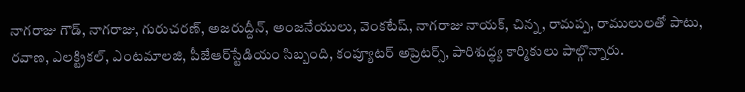నాగరాజు గౌడ్, నాగరాజు, గురుచరణ్, అజరుద్దీన్, అంజనేయులు, వెంకటేష్, నాగరాజు నాయక్, చిన్న, రామప్ప, రాములుల‌తో పాటు, రవాణ, ఎలక్ట్రికల్, ఎంటమాలజి, పీజేఆర్‌స్టేడియం సిబ్బంది, కంప్యూటర్ అప్రెటర్స్‌, పారిశుద్ధ్య కార్మికులు పాల్గొన్నారు.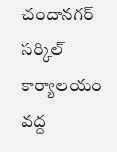చందాన‌గ‌ర్ స‌ర్కిల్ కార్యాల‌యం వ‌ద్ద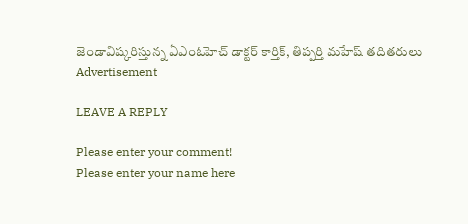జెండావిష్క‌రిస్తున్న ఏఎంఓహెచ్ డాక్ట‌ర్ కార్తిక్‌, తిప్ప‌ర్తి మ‌హేష్ త‌దిత‌రులు
Advertisement

LEAVE A REPLY

Please enter your comment!
Please enter your name here